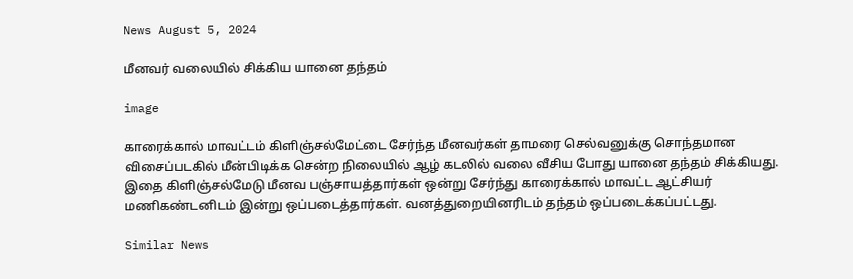News August 5, 2024

மீனவர் வலையில் சிக்கிய யானை தந்தம்

image

காரைக்கால் மாவட்டம் கிளிஞ்சல்மேட்டை சேர்ந்த மீனவர்கள் தாமரை செல்வனுக்கு சொந்தமான விசைப்படகில் மீன்பிடிக்க சென்ற நிலையில் ஆழ் கடலில் வலை வீசிய போது யானை தந்தம் சிக்கியது. இதை கிளிஞ்சல்மேடு மீனவ பஞ்சாயத்தார்கள் ஒன்று சேர்ந்து காரைக்கால் மாவட்ட ஆட்சியர் மணிகண்டனிடம் இன்று ஒப்படைத்தார்கள். வனத்துறையினரிடம் தந்தம் ஒப்படைக்கப்பட்டது.

Similar News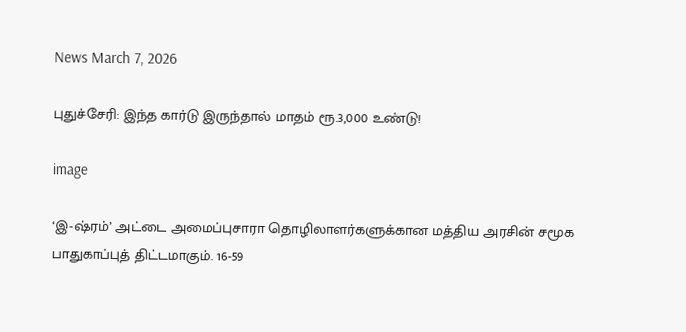News March 7, 2026

புதுச்சேரி: இந்த கார்டு இருந்தால் மாதம் ரூ.3,000 உண்டு!

image

‘இ-ஷ்ரம்’ அட்டை அமைப்புசாரா தொழிலாளர்களுக்கான மத்திய அரசின் சமூக பாதுகாப்புத் திட்டமாகும். 16-59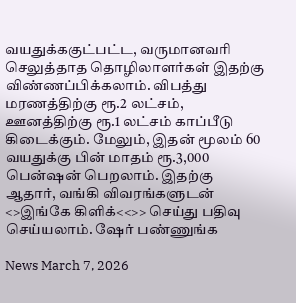வயதுக்ககுட்பட்ட, வருமானவரி செலுத்தாத தொழிலாளர்கள் இதற்கு விண்ணப்பிக்கலாம். விபத்து மரணத்திற்கு ரூ.2 லட்சம், ஊனத்திற்கு ரூ.1 லட்சம் காப்பீடு கிடைக்கும். மேலும், இதன் மூலம் 60 வயதுக்கு பின் மாதம் ரூ.3,000 பென்ஷன் பெறலாம். இதற்கு ஆதார், வங்கி விவரங்களுடன் <>இங்கே கிளிக்<<>> செய்து பதிவு செய்யலாம். ஷேர் பண்ணுங்க

News March 7, 2026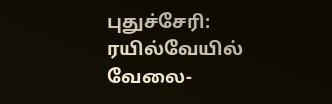புதுச்சேரி: ரயில்வேயில் வேலை-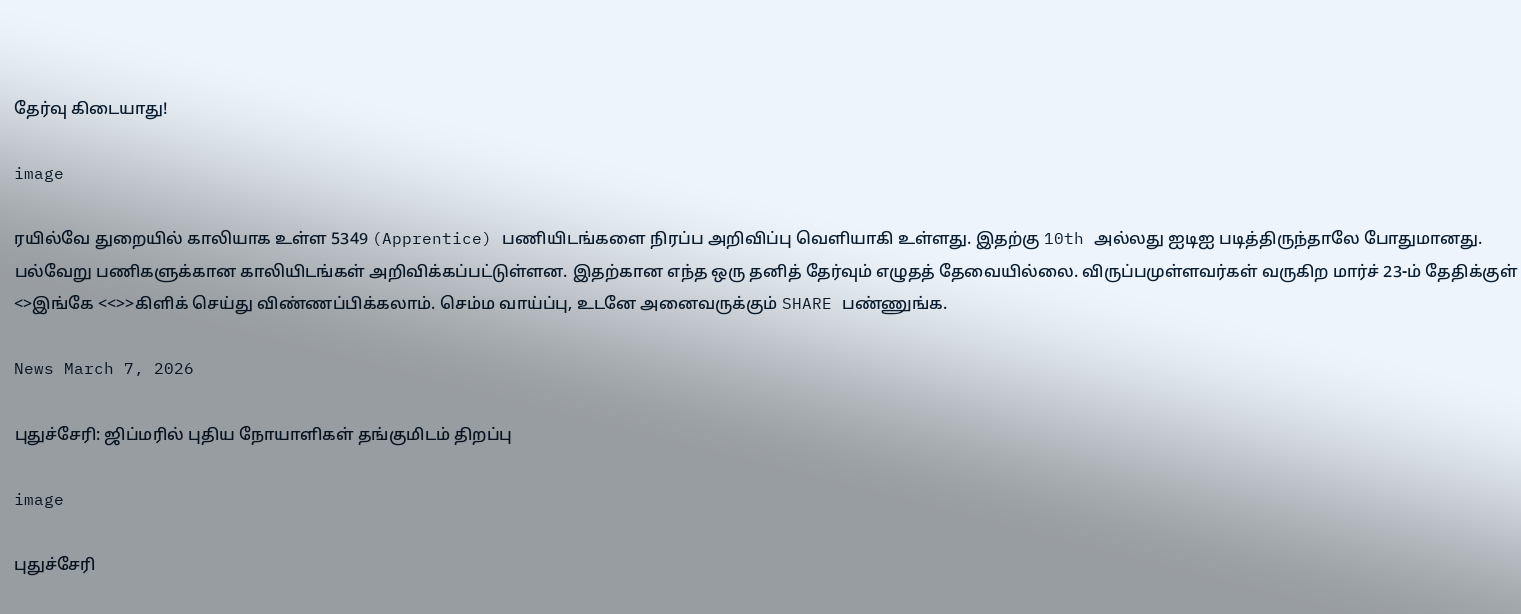தேர்வு கிடையாது!

image

ரயில்வே துறையில் காலியாக உள்ள 5349 (Apprentice) பணியிடங்களை நிரப்ப அறிவிப்பு வெளியாகி உள்ளது. இதற்கு 10th அல்லது ஐடிஐ படித்திருந்தாலே போதுமானது. பல்வேறு பணிகளுக்கான காலியிடங்கள் அறிவிக்கப்பட்டுள்ளன. இதற்கான எந்த ஒரு தனித் தேர்வும் எழுதத் தேவையில்லை. விருப்பமுள்ளவர்கள் வருகிற மார்ச் 23-ம் தேதிக்குள் <>இங்கே <<>>கிளிக் செய்து விண்ணப்பிக்கலாம். செம்ம வாய்ப்பு, உடனே அனைவருக்கும் SHARE பண்ணுங்க.

News March 7, 2026

புதுச்சேரி: ஜிப்மரில் புதிய நோயாளிகள் தங்குமிடம் திறப்பு

image

புதுச்சேரி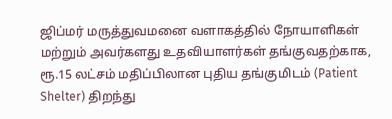ஜிப்மர் மருத்துவமனை வளாகத்தில் நோயாளிகள் மற்றும் அவர்களது உதவியாளர்கள் தங்குவதற்காக, ரூ.15 லட்சம் மதிப்பிலான புதிய தங்குமிடம் (Patient Shelter) திறந்து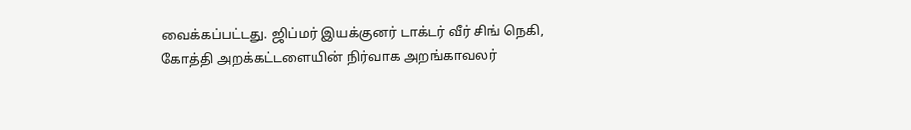வைக்கப்பட்டது. ஜிப்மர் இயக்குனர் டாக்டர் வீர் சிங் நெகி, கோத்தி அறக்கட்டளையின் நிர்வாக அறங்காவலர்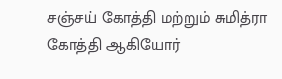சஞ்சய் கோத்தி மற்றும் சுமித்ரா கோத்தி ஆகியோர்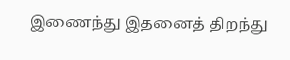இணைந்து இதனைத் திறந்து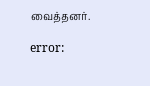வைத்தனர்.

error: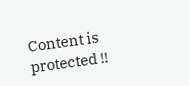Content is protected !!